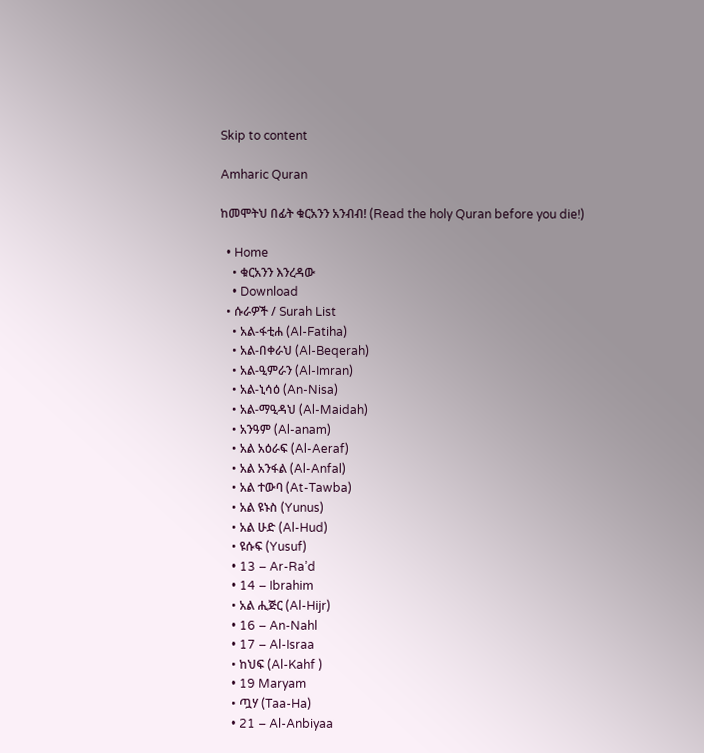Skip to content

Amharic Quran

ከመሞትህ በፊት ቁርአንን አንብብ! (Read the holy Quran before you die!)

  • Home
    • ቁርአንን እንረዳው
    • Download
  • ሱራዎች / Surah List
    • አል-ፋቲሐ (Al-Fatiha)
    • አል-በቀራህ (Al-Beqerah)
    • አል-ዒምራን (Al-Imran)
    • አል-ኒሳዕ (An-Nisa)
    • አል-ማዒዳህ (Al-Maidah)
    • አንዓም (Al-anam)
    • አል አዕራፍ (Al-Aeraf)
    • አል አንፋል (Al-Anfal)
    • አል ተውባ (At-Tawba)
    • አል ዩኑስ (Yunus)
    • አል ሁድ (Al-Hud)
    • ዩሱፍ (Yusuf)
    • 13 – Ar-Ra’d
    • 14 – Ibrahim
    • አል ሒጅር (Al-Hijr)
    • 16 – An-Nahl
    • 17 – Al-Israa
    • ከህፍ (Al-Kahf )
    • 19 Maryam
    • ጧሃ (Taa-Ha)
    • 21 – Al-Anbiyaa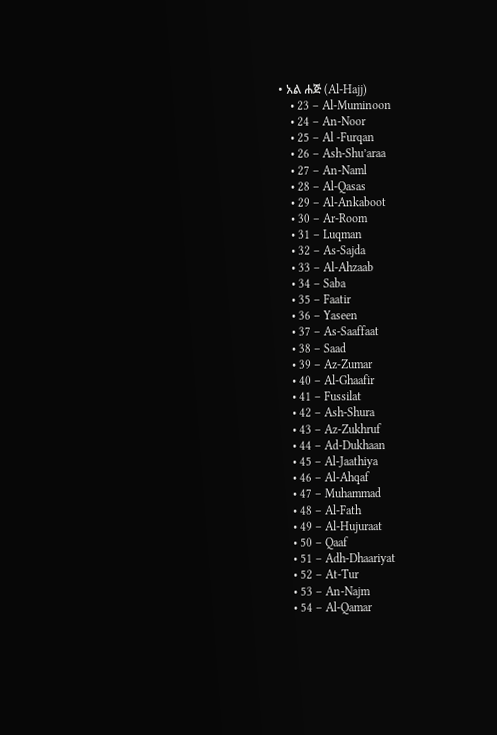• አል ሐጅ (Al-Hajj)
    • 23 – Al-Muminoon
    • 24 – An-Noor
    • 25 – Al -Furqan
    • 26 – Ash-Shu’araa
    • 27 – An-Naml
    • 28 – Al-Qasas
    • 29 – Al-Ankaboot
    • 30 – Ar-Room
    • 31 – Luqman
    • 32 – As-Sajda
    • 33 – Al-Ahzaab
    • 34 – Saba
    • 35 – Faatir
    • 36 – Yaseen
    • 37 – As-Saaffaat
    • 38 – Saad
    • 39 – Az-Zumar
    • 40 – Al-Ghaafir
    • 41 – Fussilat
    • 42 – Ash-Shura
    • 43 – Az-Zukhruf
    • 44 – Ad-Dukhaan
    • 45 – Al-Jaathiya
    • 46 – Al-Ahqaf
    • 47 – Muhammad
    • 48 – Al-Fath
    • 49 – Al-Hujuraat
    • 50 – Qaaf
    • 51 – Adh-Dhaariyat
    • 52 – At-Tur
    • 53 – An-Najm
    • 54 – Al-Qamar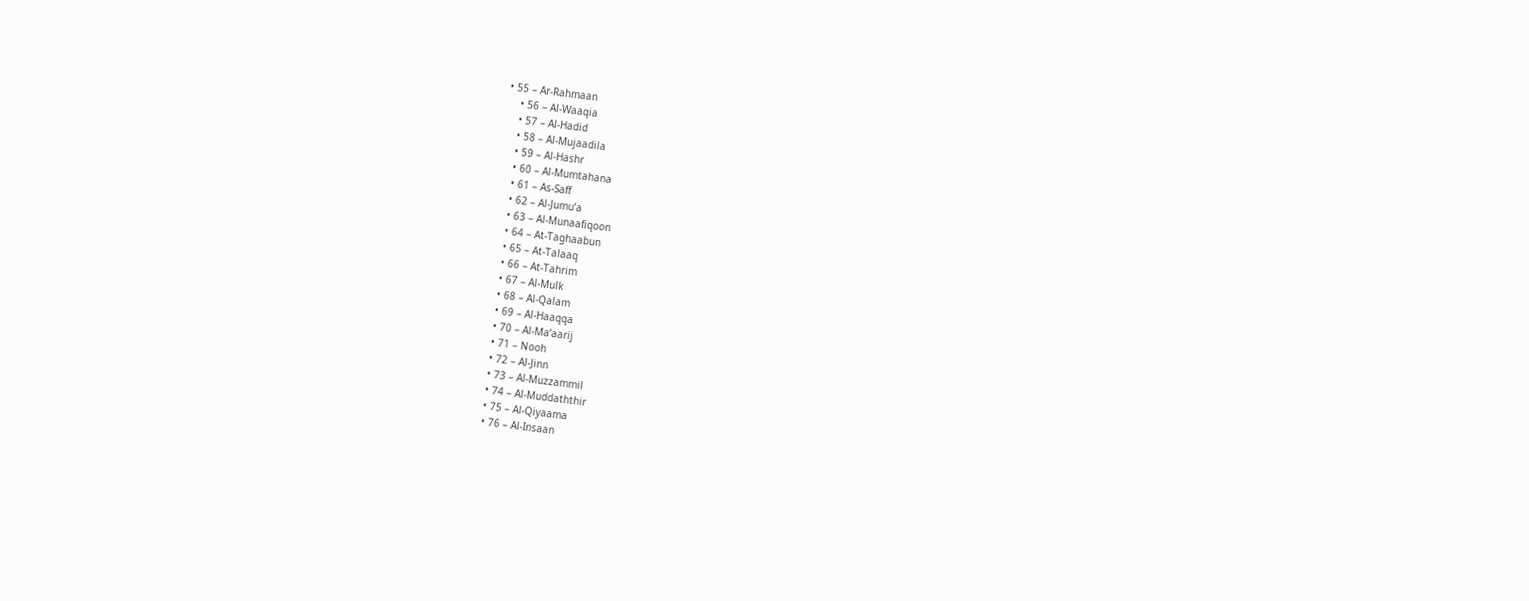• 55 – Ar-Rahmaan
    • 56 – Al-Waaqia
    • 57 – Al-Hadid
    • 58 – Al-Mujaadila
    • 59 – Al-Hashr
    • 60 – Al-Mumtahana
    • 61 – As-Saff
    • 62 – Al-Jumu’a
    • 63 – Al-Munaafiqoon
    • 64 – At-Taghaabun
    • 65 – At-Talaaq
    • 66 – At-Tahrim
    • 67 – Al-Mulk
    • 68 – Al-Qalam
    • 69 – Al-Haaqqa
    • 70 – Al-Ma’aarij
    • 71 – Nooh
    • 72 – Al-Jinn
    • 73 – Al-Muzzammil
    • 74 – Al-Muddaththir
    • 75 – Al-Qiyaama
    • 76 – Al-Insaan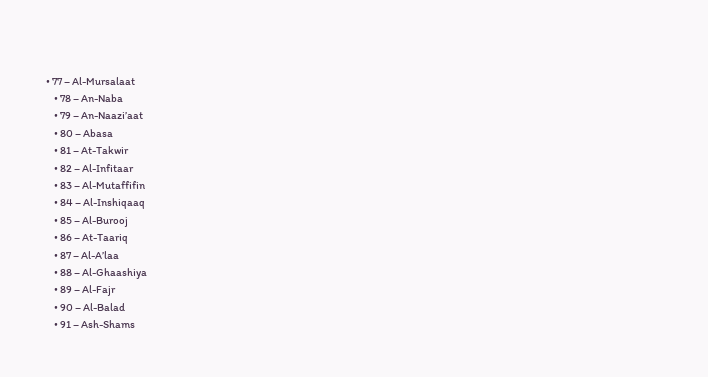• 77 – Al-Mursalaat
    • 78 – An-Naba
    • 79 – An-Naazi’aat
    • 80 – Abasa
    • 81 – At-Takwir
    • 82 – Al-Infitaar
    • 83 – Al-Mutaffifin
    • 84 – Al-Inshiqaaq
    • 85 – Al-Burooj
    • 86 – At-Taariq
    • 87 – Al-A’laa
    • 88 – Al-Ghaashiya
    • 89 – Al-Fajr
    • 90 – Al-Balad
    • 91 – Ash-Shams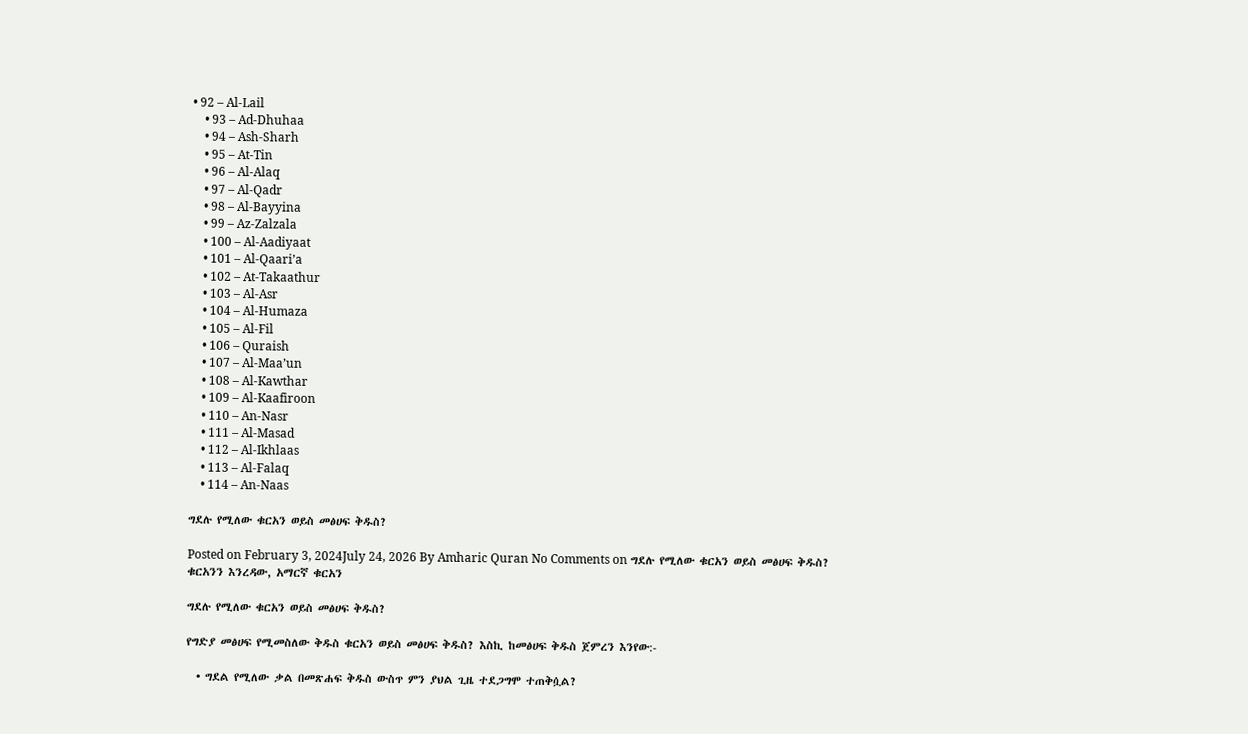• 92 – Al-Lail
    • 93 – Ad-Dhuhaa
    • 94 – Ash-Sharh
    • 95 – At-Tin
    • 96 – Al-Alaq
    • 97 – Al-Qadr
    • 98 – Al-Bayyina
    • 99 – Az-Zalzala
    • 100 – Al-Aadiyaat
    • 101 – Al-Qaari’a
    • 102 – At-Takaathur
    • 103 – Al-Asr
    • 104 – Al-Humaza
    • 105 – Al-Fil
    • 106 – Quraish
    • 107 – Al-Maa’un
    • 108 – Al-Kawthar
    • 109 – Al-Kaafiroon
    • 110 – An-Nasr
    • 111 – Al-Masad
    • 112 – Al-Ikhlaas
    • 113 – Al-Falaq
    • 114 – An-Naas

ግደሉ የሚለው ቁርአን ወይስ መፅሀፍ ቅዱስ?

Posted on February 3, 2024July 24, 2026 By Amharic Quran No Comments on ግደሉ የሚለው ቁርአን ወይስ መፅሀፍ ቅዱስ?
ቁርአንን እንረዳው, አማርኛ ቁርአን

ግደሉ የሚለው ቁርአን ወይስ መፅሀፍ ቅዱስ?

የግድያ መፅሀፍ የሚመስለው ቅዱስ ቁርአን ወይስ መፅሀፍ ቅዱስ? እስኪ ከመፅሀፍ ቅዱስ ጀምረን እንየው:-

  • ግደል የሚለው ቃል በመጽሐፍ ቅዱስ ውስጥ ምን ያህል ጊዜ ተደጋግሞ ተጠቅሷል?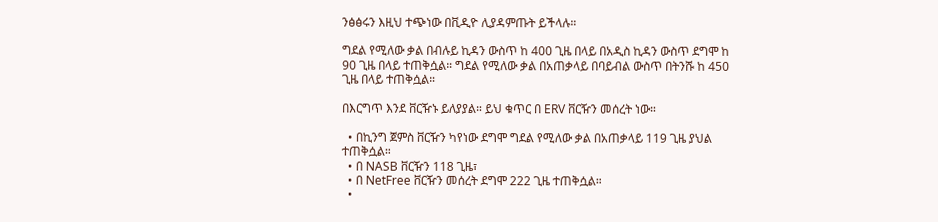ንፅፅሩን እዚህ ተጭነው በቪዲዮ ሊያዳምጡት ይችላሉ።

ግደል የሚለው ቃል በብሉይ ኪዳን ውስጥ ከ 400 ጊዜ በላይ በአዲስ ኪዳን ውስጥ ደግሞ ከ 90 ጊዜ በላይ ተጠቅሷል። ግደል የሚለው ቃል በአጠቃላይ በባይብል ውስጥ በትንሹ ከ 450 ጊዜ በላይ ተጠቅሷል።

በእርግጥ እንደ ቨርዥኑ ይለያያል። ይህ ቁጥር በ ERV ቨርዥን መሰረት ነው።

  • በኪንግ ጀምስ ቨርዥን ካየነው ደግሞ ግደል የሚለው ቃል በአጠቃላይ 119 ጊዜ ያህል ተጠቅሷል።
  • በ NASB ቨርዥን 118 ጊዜ፣
  • በ NetFree ቨርዥን መሰረት ደግሞ 222 ጊዜ ተጠቅሷል።
  •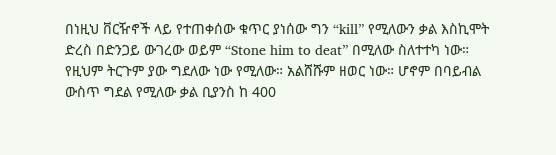በነዚህ ቨርዥኖች ላይ የተጠቀሰው ቁጥር ያነሰው ግን “kill” የሚለውን ቃል እስኪሞት ድረስ በድንጋይ ውገረው ወይም “Stone him to deat” በሚለው ስለተተካ ነው። የዚህም ትርጉም ያው ግደለው ነው የሚለው። አልሸሹም ዘወር ነው። ሆኖም በባይብል ውስጥ ግደል የሚለው ቃል ቢያንስ ከ 400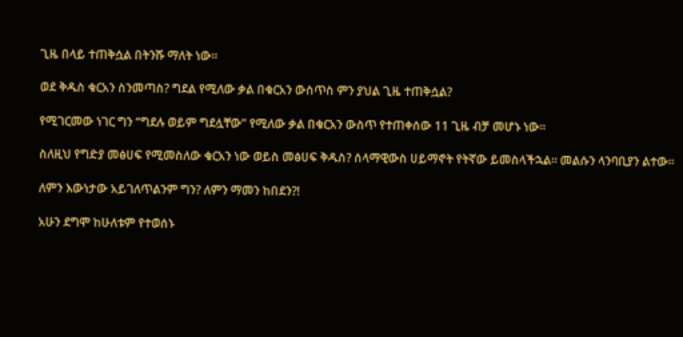ጊዜ በላይ ተጠቅሷል በትንሹ ማለት ነው።

ወደ ቅዱስ ቁርአን ስንመጣስ? ግደል የሚለው ቃል በቁርአን ውስጥስ ምን ያህል ጊዜ ተጠቅሷል?

የሚገርመው ነገር ግን “ግደሉ ወይም ግደሏቸው” የሚለው ቃል በቁርአን ውስጥ የተጠቀሰው 11 ጊዜ ብቻ መሆኑ ነው።

ስለዚህ የግድያ መፅሀፍ የሚመስለው ቁርአን ነው ወይስ መፅሀፍ ቅዱስ? ሰላማዊውስ ሀይማኖት የትኛው ይመስላችኋል። መልሱን ላንባቢያን ልተው።

ለምን እውነታው አይገለጥልንም ግን? ለምን ማመን ከበደን?!

አሁን ደግሞ ከሁለቱም የተወሰኑ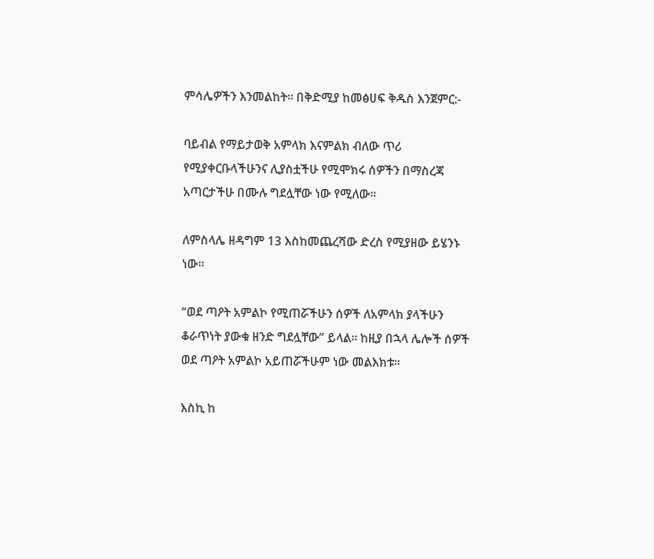ምሳሌዎችን እንመልከት። በቅድሚያ ከመፅሀፍ ቅዱስ እንጀምር:-

ባይብል የማይታወቅ አምላክ እናምልክ ብለው ጥሪ የሚያቀርቡላችሁንና ሊያስቷችሁ የሚሞክሩ ሰዎችን በማስረጃ አጣርታችሁ በሙሉ ግደሏቸው ነው የሚለው።

ለምስላሌ ዘዳግም 13 እስከመጨረሻው ድረስ የሚያዘው ይሄንኑ ነው።

“ወደ ጣዖት አምልኮ የሚጠሯችሁን ሰዎች ለአምላክ ያላችሁን ቆራጥነት ያውቁ ዘንድ ግደሏቸው” ይላል። ከዚያ በኋላ ሌሎች ሰዎች ወደ ጣዖት አምልኮ አይጠሯችሁም ነው መልእክቱ።

እስኪ ከ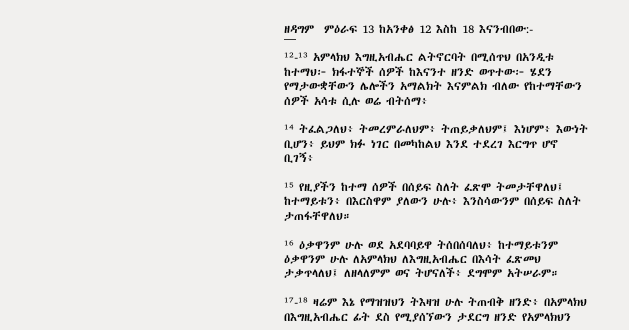ዘዳግም  ምዕራፍ 13 ከአንቀፅ 12 እስከ 18 እናንብበው:-
¯¯¯
¹²-¹³ አምላክህ እግዚአብሔር ልትኖርባት በሚሰጥህ በአንዲቱ ከተማህ፦ ክፋተኞች ሰዎች ከእናንተ ዘንድ ወጥተው፦ ሄደን የማታውቋቸውን ሌሎችን አማልክት እናምልክ ብለው የከተማቸውን ሰዎች አሳቱ ሲሉ ወሬ ብትሰማ፥

¹⁴ ትፈልጋለህ፥ ትመረምራለህም፥ ትጠይቃለህም፤ እነሆም፥ እውነት ቢሆን፥ ይህም ክፉ ነገር በመካከልህ እንደ ተደረገ እርግጥ ሆኖ ቢገኝ፥

¹⁵ የዚያችን ከተማ ሰዎች በሰይፍ ስለት ፈጽሞ ትመታቸዋለህ፤ ከተማይቱን፥ በእርስዋም ያለውን ሁሉ፥ እንስሳውንም በሰይፍ ስለት ታጠፋቸዋለህ።

¹⁶ ዕቃዋንም ሁሉ ወደ አደባባይዋ ትሰበሰባለህ፥ ከተማይቱንም ዕቃዋንም ሁሉ ለአምላክህ ለእግዚአብሔር በእሳት ፈጽመህ ታቃጥላለህ፤ ለዘላለምም ወና ትሆናለች፥ ደግሞም አትሠራም።

¹⁷-¹⁸ ዛሬም እኔ የማዝዝህን ትእዛዝ ሁሉ ትጠብቅ ዘንድ፥ በአምላክህ በእግዚአብሔር ፊት ደስ የሚያሰኘውን ታደርግ ዘንድ የአምላክህን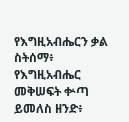የእግዚአብሔርን ቃል ስትሰማ፥ የእግዚአብሔር መቅሠፍት ቍጣ ይመለስ ዘንድ፥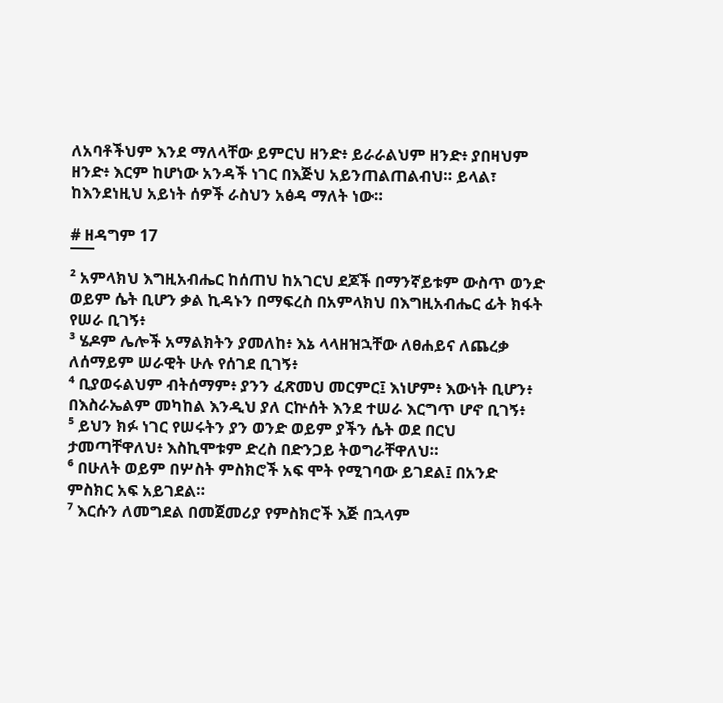ለአባቶችህም እንደ ማለላቸው ይምርህ ዘንድ፥ ይራራልህም ዘንድ፥ ያበዛህም ዘንድ፥ እርም ከሆነው አንዳች ነገር በእጅህ አይንጠልጠልብህ። ይላል፣ ከእንደነዚህ አይነት ሰዎች ራስህን አፅዳ ማለት ነው።

# ዘዳግም 17
¯¯¯
² አምላክህ እግዚአብሔር ከሰጠህ ከአገርህ ደጆች በማንኛይቱም ውስጥ ወንድ ወይም ሴት ቢሆን ቃል ኪዳኑን በማፍረስ በአምላክህ በእግዚአብሔር ፊት ክፋት የሠራ ቢገኝ፥
³ ሄዶም ሌሎች አማልክትን ያመለከ፥ እኔ ላላዘዝኋቸው ለፀሐይና ለጨረቃ ለሰማይም ሠራዊት ሁሉ የሰገደ ቢገኝ፥
⁴ ቢያወሩልህም ብትሰማም፥ ያንን ፈጽመህ መርምር፤ እነሆም፥ እውነት ቢሆን፥ በእስራኤልም መካከል እንዲህ ያለ ርኵሰት እንደ ተሠራ እርግጥ ሆኖ ቢገኝ፥
⁵ ይህን ክፉ ነገር የሠሩትን ያን ወንድ ወይም ያችን ሴት ወደ በርህ ታመጣቸዋለህ፥ እስኪሞቱም ድረስ በድንጋይ ትወግራቸዋለህ።
⁶ በሁለት ወይም በሦስት ምስክሮች አፍ ሞት የሚገባው ይገደል፤ በአንድ ምስክር አፍ አይገደል።
⁷ እርሱን ለመግደል በመጀመሪያ የምስክሮች እጅ በኋላም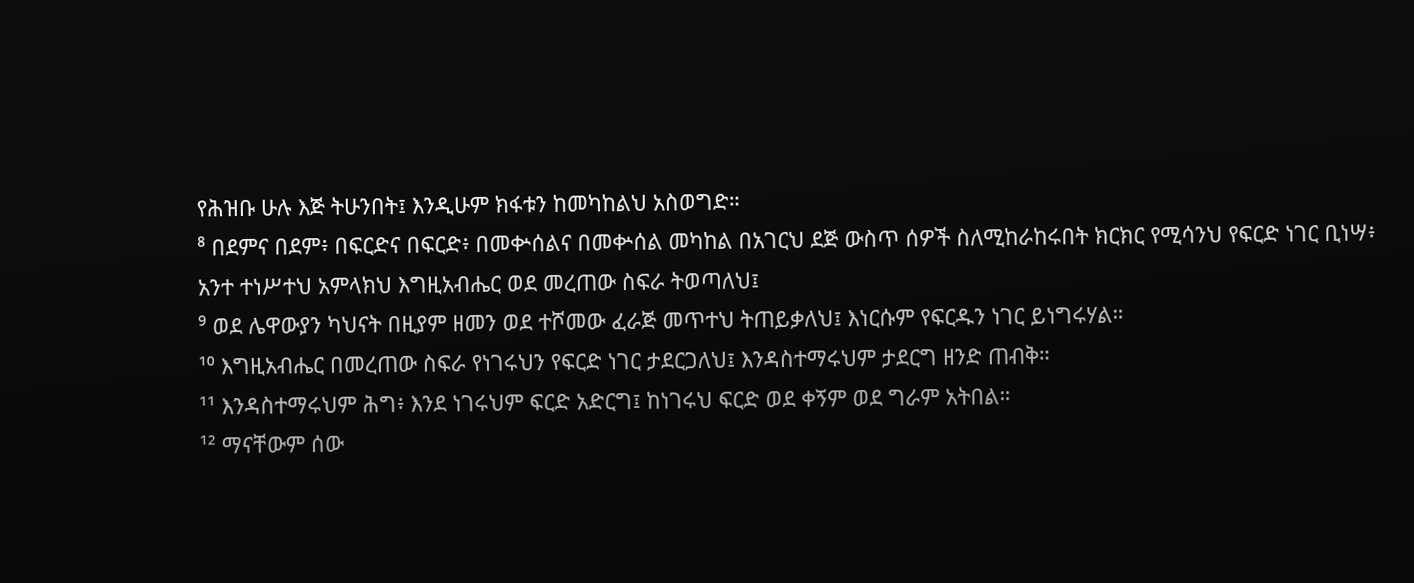የሕዝቡ ሁሉ እጅ ትሁንበት፤ እንዲሁም ክፋቱን ከመካከልህ አስወግድ።
⁸ በደምና በደም፥ በፍርድና በፍርድ፥ በመቍሰልና በመቍሰል መካከል በአገርህ ደጅ ውስጥ ሰዎች ስለሚከራከሩበት ክርክር የሚሳንህ የፍርድ ነገር ቢነሣ፥ አንተ ተነሥተህ አምላክህ እግዚአብሔር ወደ መረጠው ስፍራ ትወጣለህ፤
⁹ ወደ ሌዋውያን ካህናት በዚያም ዘመን ወደ ተሾመው ፈራጅ መጥተህ ትጠይቃለህ፤ እነርሱም የፍርዱን ነገር ይነግሩሃል።
¹⁰ እግዚአብሔር በመረጠው ስፍራ የነገሩህን የፍርድ ነገር ታደርጋለህ፤ እንዳስተማሩህም ታደርግ ዘንድ ጠብቅ።
¹¹ እንዳስተማሩህም ሕግ፥ እንደ ነገሩህም ፍርድ አድርግ፤ ከነገሩህ ፍርድ ወደ ቀኝም ወደ ግራም አትበል።
¹² ማናቸውም ሰው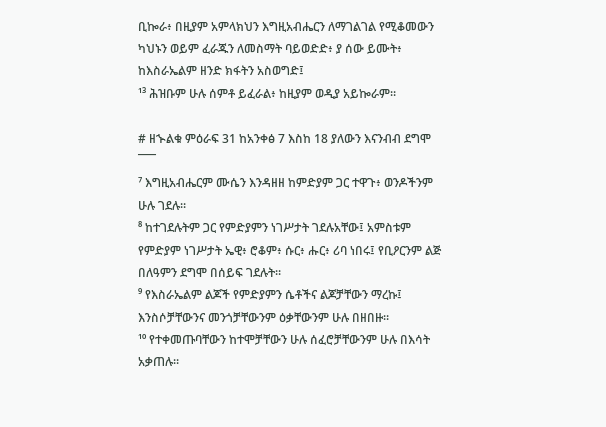ቢኰራ፥ በዚያም አምላክህን እግዚአብሔርን ለማገልገል የሚቆመውን ካህኑን ወይም ፈራጁን ለመስማት ባይወድድ፥ ያ ሰው ይሙት፥ ከእስራኤልም ዘንድ ክፋትን አስወግድ፤
¹³ ሕዝቡም ሁሉ ሰምቶ ይፈራል፥ ከዚያም ወዲያ አይኰራም።

# ዘኍልቁ ምዕራፍ 31 ከአንቀፅ 7 እስከ 18 ያለውን እናንብብ ደግሞ
¯¯¯
⁷ እግዚአብሔርም ሙሴን እንዳዘዘ ከምድያም ጋር ተዋጉ፥ ወንዶችንም ሁሉ ገደሉ።
⁸ ከተገደሉትም ጋር የምድያምን ነገሥታት ገደሉአቸው፤ አምስቱም የምድያም ነገሥታት ኤዊ፥ ሮቆም፥ ሱር፥ ሑር፥ ሪባ ነበሩ፤ የቢዖርንም ልጅ በለዓምን ደግሞ በሰይፍ ገደሉት።
⁹ የእስራኤልም ልጆች የምድያምን ሴቶችና ልጆቻቸውን ማረኩ፤ እንስሶቻቸውንና መንጎቻቸውንም ዕቃቸውንም ሁሉ በዘበዙ።
¹⁰ የተቀመጡባቸውን ከተሞቻቸውን ሁሉ ሰፈሮቻቸውንም ሁሉ በእሳት አቃጠሉ።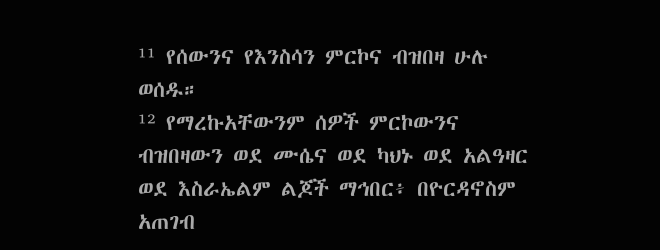¹¹ የሰውንና የእንስሳን ምርኮና ብዝበዛ ሁሉ ወሰዱ።
¹² የማረኩአቸውንም ሰዎች ምርኮውንና ብዝበዛውን ወደ ሙሴና ወደ ካህኑ ወደ አልዓዛር ወደ እስራኤልም ልጆች ማኅበር፥ በዮርዳኖስም አጠገብ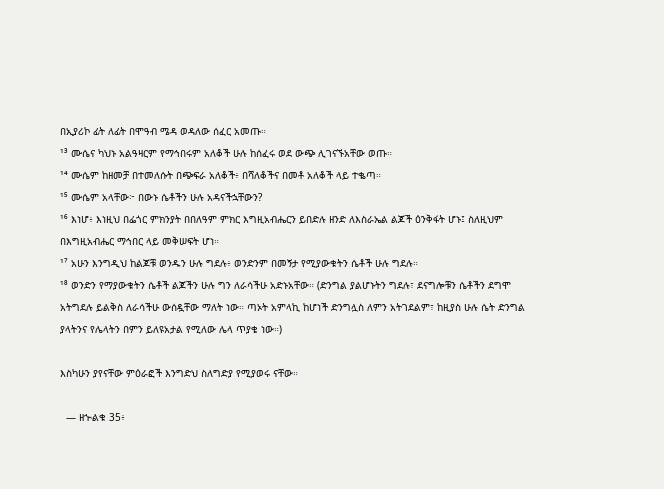በኢያሪኮ ፊት ለፊት በሞዓብ ሜዳ ወዳለው ሰፈር አመጡ።
¹³ ሙሴና ካህኑ አልዓዛርም የማኅበሩም አለቆች ሁሉ ከሰፈሩ ወደ ውጭ ሊገናኙአቸው ወጡ።
¹⁴ ሙሴም ከዘመቻ በተመለሱት በጭፍራ አለቆች፥ በሻለቆችና በመቶ አለቆች ላይ ተቈጣ።
¹⁵ ሙሴም አላቸው፦ በውኑ ሴቶችን ሁሉ አዳናችኋቸውን?
¹⁶ እነሆ፥ እነዚህ በፌጎር ምክንያት በበለዓም ምክር እግዚአብሔርን ይበድሉ ዘንድ ለእስራኤል ልጆች ዕንቅፋት ሆኑ፤ ስለዚህም በእግዚአብሔር ማኅበር ላይ መቅሠፍት ሆነ።
¹⁷ አሁን እንግዲህ ከልጆቹ ወንዱን ሁሉ ግደሉ፥ ወንድንም በመኝታ የሚያውቁትን ሴቶች ሁሉ ግደሉ።
¹⁸ ወንድን የማያውቁትን ሴቶች ልጆችን ሁሉ ግን ለራሳችሁ አድኑአቸው። (ድንግል ያልሆኑትን ግደሉ፣ ደናግሎቹን ሴቶችን ደግሞ አትግደሉ ይልቅስ ለራሳችሁ ውሰዷቸው ማለት ነው። ጣኦት አምላኪ ከሆነች ድንግሏስ ለምን አትገደልም፣ ከዚያስ ሁሉ ሴት ድንግል ያላትንና የሌላትን በምን ይለዩአታል የሚለው ሌላ ጥያቄ ነው።)

እስካሁን ያየናቸው ምዕራፎች እንግድህ ስለግድያ የሚያወሩ ናቸው።

  — ዘኍልቁ 35፥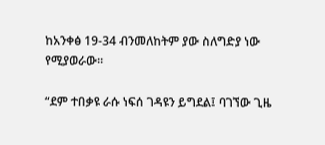ከአንቀፅ 19-34 ብንመለከትም ያው ስለግድያ ነው የሚያወራው።

“ደም ተበቃዩ ራሱ ነፍሰ ገዳዩን ይግደል፤ ባገኘው ጊዜ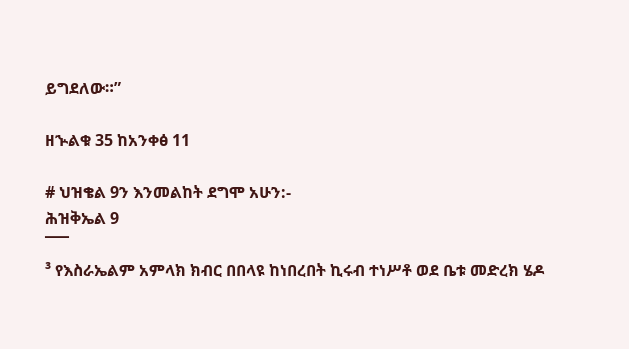ይግደለው።”

ዘኍልቁ 35 ከአንቀፅ 11

# ህዝቄል 9ን እንመልከት ደግሞ አሁን:-
ሕዝቅኤል 9
¯¯¯
³ የእስራኤልም አምላክ ክብር በበላዩ ከነበረበት ኪሩብ ተነሥቶ ወደ ቤቱ መድረክ ሄዶ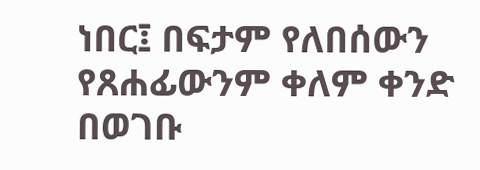ነበር፤ በፍታም የለበሰውን የጸሐፊውንም ቀለም ቀንድ በወገቡ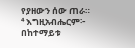የያዘውን ሰው ጠራ።
⁴ እግዚአብሔርም፦ በከተማይቱ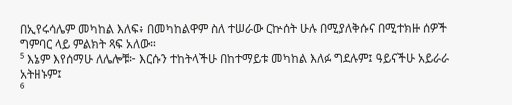በኢየሩሳሌም መካከል እለፍ፥ በመካከልዋም ስለ ተሠራው ርኵሰት ሁሉ በሚያለቅሱና በሚተክዙ ሰዎች ግምባር ላይ ምልክት ጻፍ አለው።
⁵ እኔም እየሰማሁ ለሌሎቹ፦ እርሱን ተከትላችሁ በከተማይቱ መካከል እለፉ ግደሉም፤ ዓይናችሁ አይራራ አትዘኑም፤
⁶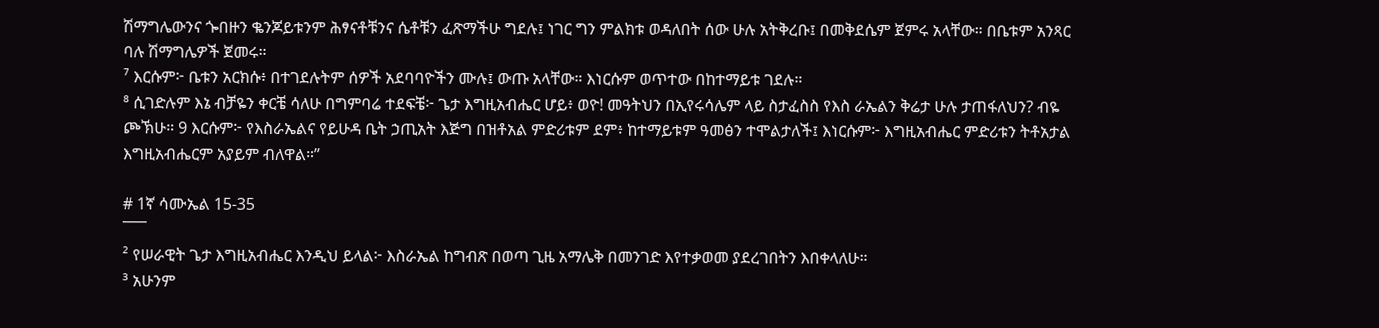ሽማግሌውንና ጐበዙን ቈንጆይቱንም ሕፃናቶቹንና ሴቶቹን ፈጽማችሁ ግደሉ፤ ነገር ግን ምልክቱ ወዳለበት ሰው ሁሉ አትቅረቡ፤ በመቅደሴም ጀምሩ አላቸው። በቤቱም አንጻር ባሉ ሽማግሌዎች ጀመሩ።
⁷ እርሱም፦ ቤቱን አርክሱ፥ በተገደሉትም ሰዎች አደባባዮችን ሙሉ፤ ውጡ አላቸው። እነርሱም ወጥተው በከተማይቱ ገደሉ።
⁸ ሲገድሉም እኔ ብቻዬን ቀርቼ ሳለሁ በግምባሬ ተደፍቼ፦ ጌታ እግዚአብሔር ሆይ፥ ወዮ! መዓትህን በኢየሩሳሌም ላይ ስታፈስስ የእስ ራኤልን ቅሬታ ሁሉ ታጠፋለህን? ብዬ ጮኽሁ። 9 እርሱም፦ የእስራኤልና የይሁዳ ቤት ኃጢአት እጅግ በዝቶአል ምድሪቱም ደም፥ ከተማይቱም ዓመፅን ተሞልታለች፤ እነርሱም፦ እግዚአብሔር ምድሪቱን ትቶአታል እግዚአብሔርም አያይም ብለዋል።”

# 1ኛ ሳሙኤል 15-35
¯¯¯
² የሠራዊት ጌታ እግዚአብሔር እንዲህ ይላል፦ እስራኤል ከግብጽ በወጣ ጊዜ አማሌቅ በመንገድ እየተቃወመ ያደረገበትን እበቀላለሁ።
³ አሁንም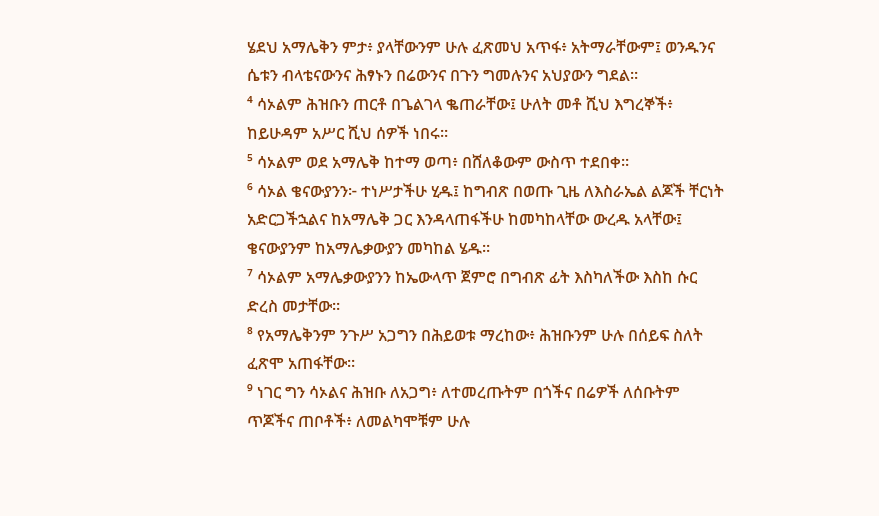ሄደህ አማሌቅን ምታ፥ ያላቸውንም ሁሉ ፈጽመህ አጥፋ፥ አትማራቸውም፤ ወንዱንና ሴቱን ብላቴናውንና ሕፃኑን በሬውንና በጉን ግመሉንና አህያውን ግደል።
⁴ ሳኦልም ሕዝቡን ጠርቶ በጌልገላ ቈጠራቸው፤ ሁለት መቶ ሺህ እግረኞች፥ ከይሁዳም አሥር ሺህ ሰዎች ነበሩ።
⁵ ሳኦልም ወደ አማሌቅ ከተማ ወጣ፥ በሸለቆውም ውስጥ ተደበቀ።
⁶ ሳኦል ቄናውያንን፦ ተነሥታችሁ ሂዱ፤ ከግብጽ በወጡ ጊዜ ለእስራኤል ልጆች ቸርነት አድርጋችኋልና ከአማሌቅ ጋር እንዳላጠፋችሁ ከመካከላቸው ውረዱ አላቸው፤ ቄናውያንም ከአማሌቃውያን መካከል ሄዱ።
⁷ ሳኦልም አማሌቃውያንን ከኤውላጥ ጀምሮ በግብጽ ፊት እስካለችው እስከ ሱር ድረስ መታቸው።
⁸ የአማሌቅንም ንጉሥ አጋግን በሕይወቱ ማረከው፥ ሕዝቡንም ሁሉ በሰይፍ ስለት ፈጽሞ አጠፋቸው።
⁹ ነገር ግን ሳኦልና ሕዝቡ ለአጋግ፥ ለተመረጡትም በጎችና በሬዎች ለሰቡትም ጥጆችና ጠቦቶች፥ ለመልካሞቹም ሁሉ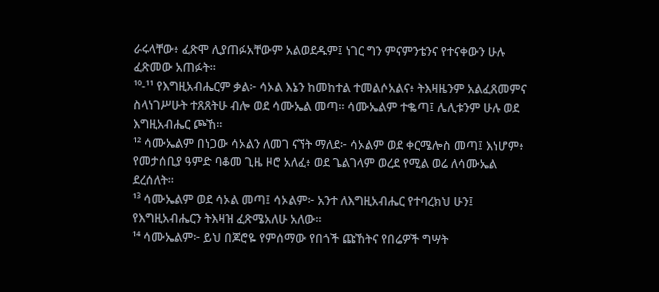ራሩላቸው፥ ፈጽሞ ሊያጠፉአቸውም አልወደዱም፤ ነገር ግን ምናምንቴንና የተናቀውን ሁሉ ፈጽመው አጠፉት።
¹⁰-¹¹ የእግዚአብሔርም ቃል፦ ሳኦል እኔን ከመከተል ተመልሶአልና፥ ትእዛዜንም አልፈጸመምና ስላነገሥሁት ተጸጸትሁ ብሎ ወደ ሳሙኤል መጣ። ሳሙኤልም ተቈጣ፤ ሌሊቱንም ሁሉ ወደ እግዚአብሔር ጮኸ።
¹² ሳሙኤልም በነጋው ሳኦልን ለመገ ናኘት ማለደ፦ ሳኦልም ወደ ቀርሜሎስ መጣ፤ እነሆም፥ የመታሰቢያ ዓምድ ባቆመ ጊዜ ዞሮ አለፈ፥ ወደ ጌልገላም ወረደ የሚል ወሬ ለሳሙኤል ደረሰለት።
¹³ ሳሙኤልም ወደ ሳኦል መጣ፤ ሳኦልም፦ አንተ ለእግዚአብሔር የተባረክህ ሁን፤ የእግዚአብሔርን ትእዛዝ ፈጽሜአለሁ አለው።
¹⁴ ሳሙኤልም፦ ይህ በጆሮዬ የምሰማው የበጎች ጩኸትና የበሬዎች ግሣት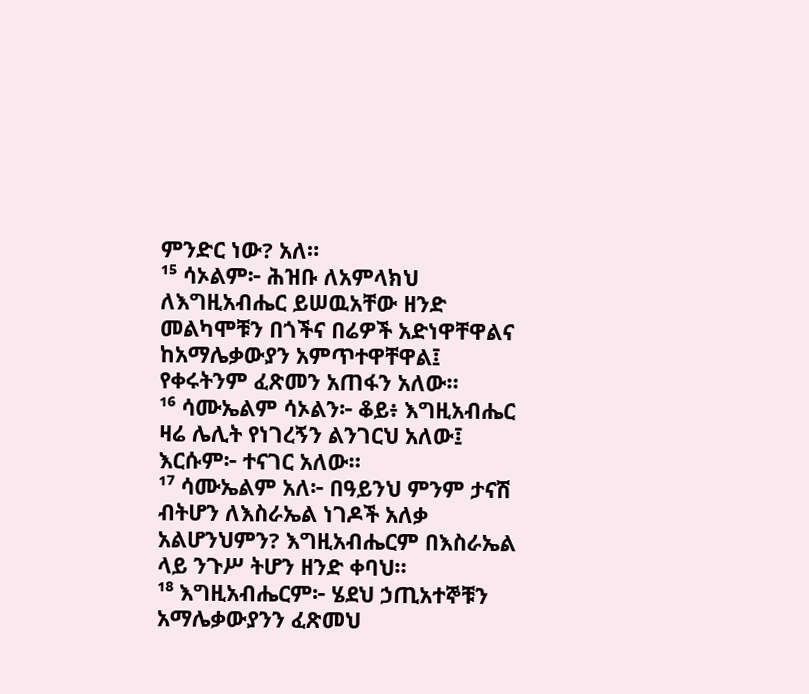ምንድር ነው? አለ።
¹⁵ ሳኦልም፦ ሕዝቡ ለአምላክህ ለእግዚአብሔር ይሠዉአቸው ዘንድ መልካሞቹን በጎችና በሬዎች አድነዋቸዋልና ከአማሌቃውያን አምጥተዋቸዋል፤ የቀሩትንም ፈጽመን አጠፋን አለው።
¹⁶ ሳሙኤልም ሳኦልን፦ ቆይ፥ እግዚአብሔር ዛሬ ሌሊት የነገረኝን ልንገርህ አለው፤ እርሱም፦ ተናገር አለው።
¹⁷ ሳሙኤልም አለ፦ በዓይንህ ምንም ታናሽ ብትሆን ለእስራኤል ነገዶች አለቃ አልሆንህምን? እግዚአብሔርም በእስራኤል ላይ ንጉሥ ትሆን ዘንድ ቀባህ።
¹⁸ እግዚአብሔርም፦ ሄደህ ኃጢአተኞቹን አማሌቃውያንን ፈጽመህ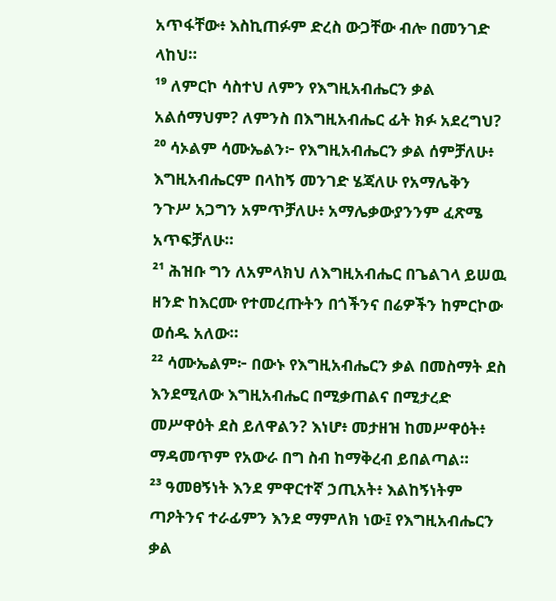አጥፋቸው፥ እስኪጠፉም ድረስ ውጋቸው ብሎ በመንገድ ላከህ።
¹⁹ ለምርኮ ሳስተህ ለምን የእግዚአብሔርን ቃል አልሰማህም? ለምንስ በእግዚአብሔር ፊት ክፉ አደረግህ?
²⁰ ሳኦልም ሳሙኤልን፦ የእግዚአብሔርን ቃል ሰምቻለሁ፥ እግዚአብሔርም በላከኝ መንገድ ሄጃለሁ የአማሌቅን ንጉሥ አጋግን አምጥቻለሁ፥ አማሌቃውያንንም ፈጽሜ አጥፍቻለሁ።
²¹ ሕዝቡ ግን ለአምላክህ ለእግዚአብሔር በጌልገላ ይሠዉ ዘንድ ከእርሙ የተመረጡትን በጎችንና በሬዎችን ከምርኮው ወሰዱ አለው።
²² ሳሙኤልም፦ በውኑ የእግዚአብሔርን ቃል በመስማት ደስ እንደሚለው እግዚአብሔር በሚቃጠልና በሚታረድ መሥዋዕት ደስ ይለዋልን? እነሆ፥ መታዘዝ ከመሥዋዕት፥ ማዳመጥም የአውራ በግ ስብ ከማቅረብ ይበልጣል።
²³ ዓመፀኝነት እንደ ምዋርተኛ ኃጢአት፥ እልከኝነትም ጣዖትንና ተራፊምን እንደ ማምለክ ነው፤ የእግዚአብሔርን ቃል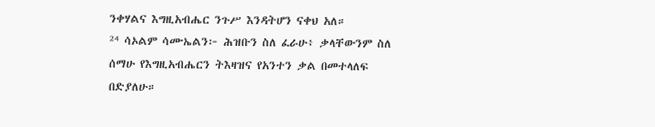ንቀሃልና እግዚአብሔር ንጉሥ እንዳትሆን ናቀህ አለ።
²⁴ ሳኦልም ሳሙኤልን፦ ሕዝቡን ስለ ፈራሁ፥ ቃላቸውንም ስለ ሰማሁ የእግዚአብሔርን ትእዛዝና የአንተን ቃል በመተላለፍ በድያለሁ።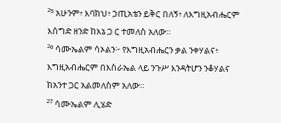²⁵ አሁንም፥ እባክህ፥ ኃጢአቴን ይቅር በለኝ፥ ለእግዚአብሔርም እሰግድ ዘንድ ከእኔ ጋ ር ተመለስ አለው።
²⁶ ሳሙኤልም ሳኦልን፦ የእግዚአብሔርን ቃል ንቀሃልና፥ እግዚአብሔርም በእስራኤል ላይ ንጉሥ እንዳትሆን ንቆሃልና ከአንተ ጋር አልመለስም አለው።
²⁷ ሳሙኤልም ሊሄድ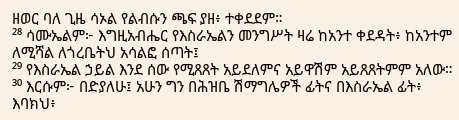ዘወር ባለ ጊዜ ሳኦል የልብሱን ጫፍ ያዘ፥ ተቀደደም።
²⁸ ሳሙኤልም፦ እግዚአብሔር የእስራኤልን መንግሥት ዛሬ ከአንተ ቀደዳት፥ ከአንተም ለሚሻል ለጎረቤትህ አሳልፎ ሰጣት፤
²⁹ የእስራኤል ኃይል እንደ ሰው የሚጸጸት አይደለምና አይዋሽም አይጸጸትምም አለው።
³⁰ እርሱም፦ በድያለሁ፤ አሁን ግን በሕዝቤ ሽማግሌዎች ፊትና በእስራኤል ፊት፥ እባክህ፥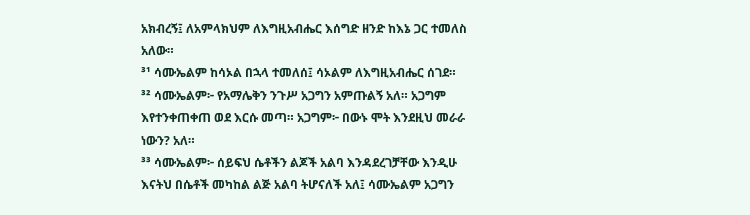አክብረኝ፤ ለአምላክህም ለእግዚአብሔር እሰግድ ዘንድ ከእኔ ጋር ተመለስ አለው።
³¹ ሳሙኤልም ከሳኦል በኋላ ተመለሰ፤ ሳኦልም ለእግዚአብሔር ሰገደ።
³² ሳሙኤልም፦ የአማሌቅን ንጉሥ አጋግን አምጡልኝ አለ። አጋግም እየተንቀጠቀጠ ወደ እርሱ መጣ። አጋግም፦ በውኑ ሞት እንደዚህ መራራ ነውን? አለ።
³³ ሳሙኤልም፦ ሰይፍህ ሴቶችን ልጆች አልባ እንዳደረገቻቸው እንዲሁ እናትህ በሴቶች መካከል ልጅ አልባ ትሆናለች አለ፤ ሳሙኤልም አጋግን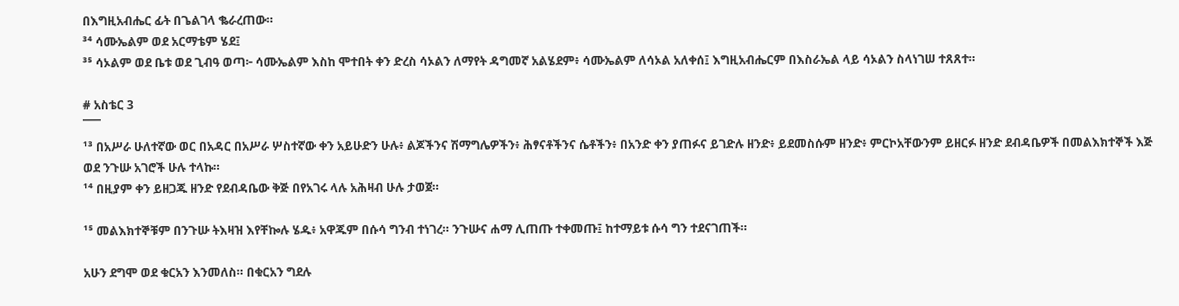በእግዚአብሔር ፊት በጌልገላ ቈራረጠው።
³⁴ ሳሙኤልም ወደ አርማቴም ሄደ፤
³⁵ ሳኦልም ወደ ቤቱ ወደ ጊብዓ ወጣ፦ ሳሙኤልም እስከ ሞተበት ቀን ድረስ ሳኦልን ለማየት ዳግመኛ አልሄደም፥ ሳሙኤልም ለሳኦል አለቀሰ፤ እግዚአብሔርም በእስራኤል ላይ ሳኦልን ስላነገሠ ተጸጸተ።

# አስቴር 3
¯¯¯
¹³ በአሥራ ሁለተኛው ወር በአዳር በአሥራ ሦስተኛው ቀን አይሁድን ሁሉ፥ ልጆችንና ሽማግሌዎችን፥ ሕፃናቶችንና ሴቶችን፥ በአንድ ቀን ያጠፉና ይገድሉ ዘንድ፥ ይደመስሱም ዘንድ፥ ምርኮአቸውንም ይዘርፉ ዘንድ ደብዳቤዎች በመልእክተኞች እጅ ወደ ንጉሡ አገሮች ሁሉ ተላኩ።
¹⁴ በዚያም ቀን ይዘጋጁ ዘንድ የደብዳቤው ቅጅ በየአገሩ ላሉ አሕዛብ ሁሉ ታወጀ።

¹⁵ መልእክተኞቹም በንጉሡ ትእዛዝ እየቸኰሉ ሄዱ፥ አዋጁም በሱሳ ግንብ ተነገረ። ንጉሡና ሐማ ሊጠጡ ተቀመጡ፤ ከተማይቱ ሱሳ ግን ተደናገጠች።

አሁን ደግሞ ወደ ቁርአን እንመለስ። በቁርአን ግደሉ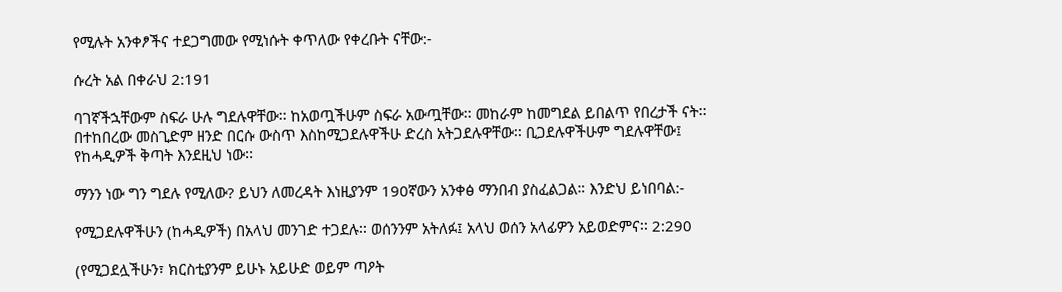የሚሉት አንቀፆችና ተደጋግመው የሚነሱት ቀጥለው የቀረቡት ናቸው:-

ሱረት አል በቀራህ 2:191

ባገኛችኋቸውም ስፍራ ሁሉ ግደሉዋቸው፡፡ ከአወጧችሁም ስፍራ አውጧቸው፡፡ መከራም ከመግደል ይበልጥ የበረታች ናት፡፡ በተከበረው መስጊድም ዘንድ በርሱ ውስጥ እስከሚጋደሉዋችሁ ድረስ አትጋደሉዋቸው፡፡ ቢጋደሉዋችሁም ግደሉዋቸው፤ የከሓዲዎች ቅጣት እንደዚህ ነው፡፡

ማንን ነው ግን ግደሉ የሚለው? ይህን ለመረዳት እነዚያንም 190ኛውን አንቀፅ ማንበብ ያስፈልጋል። እንድህ ይነበባል:-

የሚጋደሉዋችሁን (ከሓዲዎች) በአላህ መንገድ ተጋደሉ፡፡ ወሰንንም አትለፉ፤ አላህ ወሰን አላፊዎን አይወድምና፡፡ 2:290

(የሚጋደሏችሁን፣ ክርስቲያንም ይሁኑ አይሁድ ወይም ጣዖት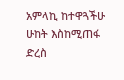አምላኪ ከተዋጓችሁ ሁከት እስከሚጠፋ ድረስ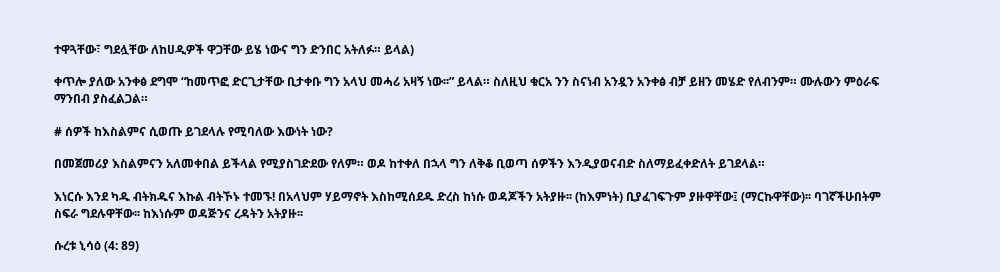ተዋጓቸው፣ ግደሏቸው ለከሀዲዎች ዋጋቸው ይሄ ነውና ግን ድንበር አትለፉ። ይላል)

ቀጥሎ ያለው አንቀፅ ደግሞ “ከመጥፎ ድርጊታቸው ቢታቀቡ ግን አላህ መሓሪ አዛኝ ነው፡፡” ይላል። ስለዚህ ቁርአ ንን ስናነብ አንዷን አንቀፅ ብቻ ይዘን መሄድ የለብንም። ሙሉውን ምዕራፍ ማንበብ ያስፈልጋል።

# ሰዎች ከእስልምና ሲወጡ ይገደላሉ የሚባለው እውነት ነው?

በመጀመሪያ እስልምናን አለመቀበል ይችላል የሚያስገድደው የለም። ወዶ ከተቀለ በኋላ ግን ለቅቆ ቢወጣ ሰዎችን እንዲያወናብድ ስለማይፈቀድለት ይገደላል።

እነርሱ እንደ ካዱ ብትክዱና እኩል ብትኾኑ ተመኙ! በአላህም ሃይማኖት እስከሚሰደዱ ድረስ ከነሱ ወዳጆችን አትያዙ፡፡ (ከእምነት) ቢያፈገፍጉም ያዙዋቸው፤ (ማርኩዋቸው)፡፡ ባገኛችሁበትም ስፍራ ግደሉዋቸው፡፡ ከእነሱም ወዳጅንና ረዳትን አትያዙ፡፡

ሱረቱ ኒሳዕ (4: 89)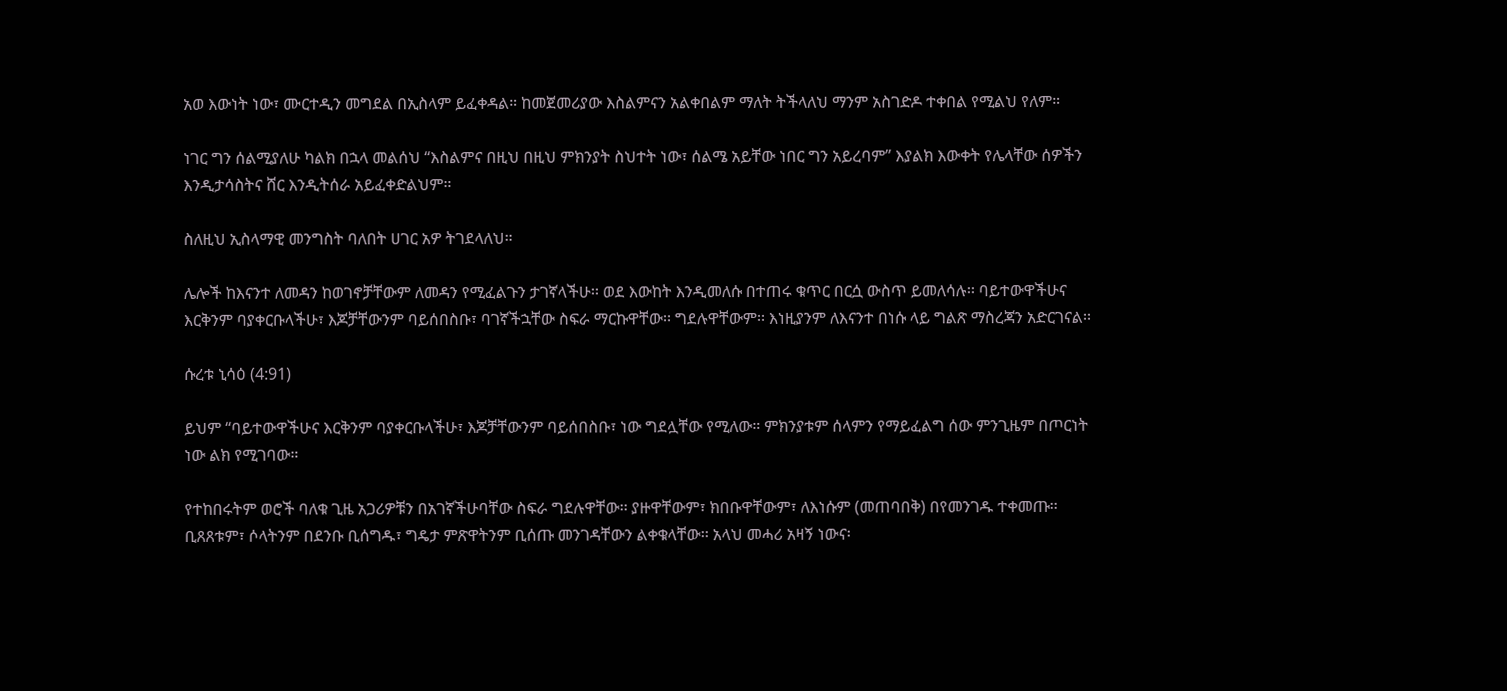አወ እውነት ነው፣ ሙርተዲን መግደል በኢስላም ይፈቀዳል። ከመጀመሪያው እስልምናን አልቀበልም ማለት ትችላለህ ማንም አስገድዶ ተቀበል የሚልህ የለም።

ነገር ግን ሰልሚያለሁ ካልክ በኋላ መልሰህ “እስልምና በዚህ በዚህ ምክንያት ስህተት ነው፣ ሰልሜ አይቸው ነበር ግን አይረባም” እያልክ እውቀት የሌላቸው ሰዎችን እንዲታሳስትና ሸር እንዲትሰራ አይፈቀድልህም።

ስለዚህ ኢስላማዊ መንግስት ባለበት ሀገር አዎ ትገደላለህ።

ሌሎች ከእናንተ ለመዳን ከወገኖቻቸውም ለመዳን የሚፈልጉን ታገኛላችሁ፡፡ ወደ እውከት እንዲመለሱ በተጠሩ ቁጥር በርሷ ውስጥ ይመለሳሉ፡፡ ባይተውዋችሁና እርቅንም ባያቀርቡላችሁ፣ እጆቻቸውንም ባይሰበስቡ፣ ባገኛችኋቸው ስፍራ ማርኩዋቸው፡፡ ግደሉዋቸውም፡፡ እነዚያንም ለእናንተ በነሱ ላይ ግልጽ ማስረጃን አድርገናል፡፡

ሱረቱ ኒሳዕ (4:91)

ይህም “ባይተውዋችሁና እርቅንም ባያቀርቡላችሁ፣ እጆቻቸውንም ባይሰበስቡ፣ ነው ግደሏቸው የሚለው። ምክንያቱም ሰላምን የማይፈልግ ሰው ምንጊዜም በጦርነት ነው ልክ የሚገባው።

የተከበሩትም ወሮች ባለቁ ጊዜ አጋሪዎቹን በአገኛችሁባቸው ስፍራ ግደሉዋቸው፡፡ ያዙዋቸውም፣ ክበቡዋቸውም፣ ለእነሱም (መጠባበቅ) በየመንገዱ ተቀመጡ፡፡ ቢጸጸቱም፣ ሶላትንም በደንቡ ቢሰግዱ፣ ግዴታ ምጽዋትንም ቢሰጡ መንገዳቸውን ልቀቁላቸው፡፡ አላህ መሓሪ አዛኝ ነውና፡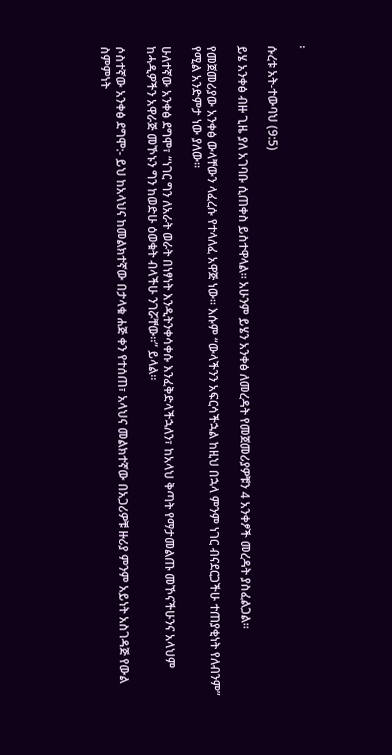፡

ሱረቱ አት-ተውባህ (9:5)

ይሄ አንቀፅ ብዙ ጊዜ ያለ አገባቡ ሲጠቀስ ይስተዋላል። አሁንም ይሄን አንቀፅ ለመረዳት የመጀመሪያዎቹን 4 አንቀፆች መረዳት ያስፈልጋል።

የመጀመሪያው አንቀፅ ውላቸውን ላፈረሱ የተላለፈ አዋጅ ነው። እሱም “ውላችንን አፍርሳችኋል ከዚህ በኋላ ምንም ነገር ብናደርጋችሁ ተጠያቂነት የለብንም” የሚል አንድምታ ነው ያለው።

ሁለተኛው አንቀፅ ደግሞ፣ “ነገር ግን ለአራት ወራት በነፃነት እንዲትንቀሳቀሱ እንፈቅድላችኋለን፣ ከአላህ ቅጣት የማታመልጡ መኾናችሁንና አላህም ከሓዲዎችን አዋራጅ መኾኑን ግን ከወድሁ ዕወቁት ብላችሁ ንገሯቸው።” ይላል።

ሶስተኛው አንቀፅ ደግሞ:- ይህ ከአላህና ከመልክተኛው በታላቁ ሐጅ ቀን የተሰጠ፣ አላህና መልክተኛው በአጋሪዎቹ ዙሪያ ምንም አይነት አስገዳጅ የውል ስምምነት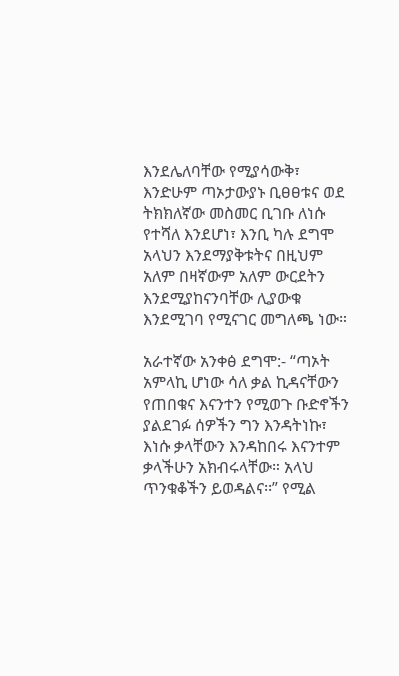እንደሌለባቸው የሚያሳውቅ፣ እንድሁም ጣኦታውያኑ ቢፀፀቱና ወደ ትክክለኛው መስመር ቢገቡ ለነሱ የተሻለ እንደሆነ፣ እንቢ ካሉ ደግሞ አላህን እንደማያቅቱትና በዚህም አለም በዛኛውም አለም ውርደትን እንደሚያከናንባቸው ሊያውቁ እንደሚገባ የሚናገር መግለጫ ነው።

አራተኛው አንቀፅ ደግሞ:- “ጣኦት አምላኪ ሆነው ሳለ ቃል ኪዳናቸውን የጠበቁና እናንተን የሚወጉ ቡድኖችን ያልደገፉ ሰዎችን ግን እንዳትነኩ፣ እነሱ ቃላቸውን እንዳከበሩ እናንተም ቃላችሁን አክብሩላቸው። አላህ ጥንቁቆችን ይወዳልና፡፡” የሚል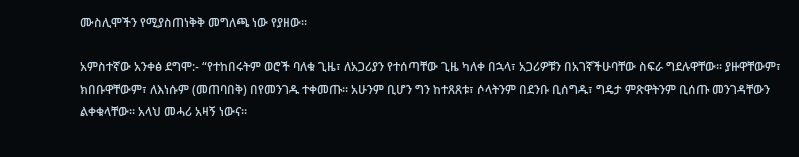ሙስሊሞችን የሚያስጠነቅቅ መግለጫ ነው የያዘው።

አምስተኛው አንቀፅ ደግሞ:- “የተከበሩትም ወሮች ባለቁ ጊዜ፣ ለአጋሪያን የተሰጣቸው ጊዜ ካለቀ በኋላ፣ አጋሪዎቹን በአገኛችሁባቸው ስፍራ ግደሉዋቸው፡፡ ያዙዋቸውም፣ ክበቡዋቸውም፣ ለእነሱም (መጠባበቅ) በየመንገዱ ተቀመጡ፡፡ አሁንም ቢሆን ግን ከተጸጸቱ፣ ሶላትንም በደንቡ ቢሰግዱ፣ ግዴታ ምጽዋትንም ቢሰጡ መንገዳቸውን ልቀቁላቸው፡፡ አላህ መሓሪ አዛኝ ነውና፡፡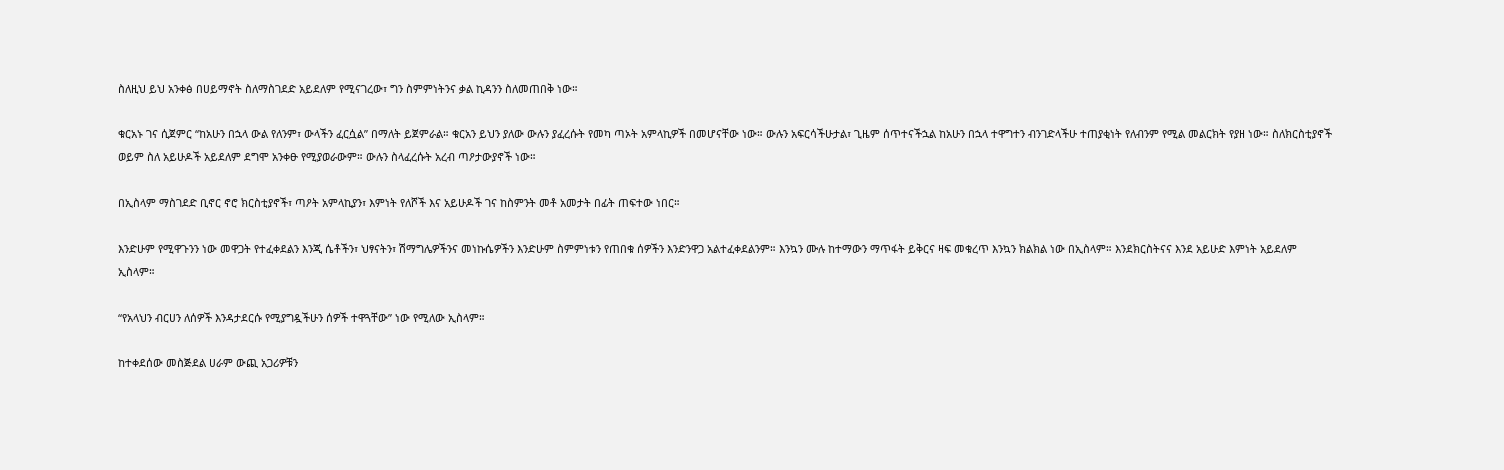ስለዚህ ይህ አንቀፅ በሀይማኖት ስለማስገደድ አይደለም የሚናገረው፣ ግን ስምምነትንና ቃል ኪዳንን ስለመጠበቅ ነው።

ቁርአኑ ገና ሲጀምር “ከአሁን በኋላ ውል የለንም፣ ውላችን ፈርሷል” በማለት ይጀምራል። ቁርአን ይህን ያለው ውሉን ያፈረሱት የመካ ጣኦት አምላኪዎች በመሆናቸው ነው። ውሉን አፍርሳችሁታል፣ ጊዜም ሰጥተናችኋል ከአሁን በኋላ ተዋግተን ብንገድላችሁ ተጠያቂነት የለብንም የሚል መልርክት የያዘ ነው። ስለክርስቲያኖች ወይም ስለ አይሁዶች አይደለም ደግሞ አንቀፁ የሚያወራውም። ውሉን ስላፈረሱት አረብ ጣዖታውያኖች ነው።

በኢስላም ማስገደድ ቢኖር ኖሮ ክርስቲያኖች፣ ጣዖት አምላኪያን፣ እምነት የለሾች እና አይሁዶች ገና ከስምንት መቶ አመታት በፊት ጠፍተው ነበር።

እንድሁም የሚዋጉንን ነው መዋጋት የተፈቀደልን እንጂ ሴቶችን፣ ህፃናትን፣ ሽማግሌዎችንና መነኩሴዎችን እንድሁም ስምምነቱን የጠበቁ ሰዎችን እንድንዋጋ አልተፈቀደልንም። እንኳን ሙሉ ከተማውን ማጥፋት ይቅርና ዛፍ መቁረጥ እንኳን ክልክል ነው በኢስላም። እንደክርስትናና እንደ አይሁድ እምነት አይደለም ኢስላም።

“የአላህን ብርሀን ለሰዎች እንዳታደርሱ የሚያግዷችሁን ሰዎች ተዋጓቸው” ነው የሚለው ኢስላም።

ከተቀደሰው መስጅደል ሀራም ውጪ አጋሪዎቹን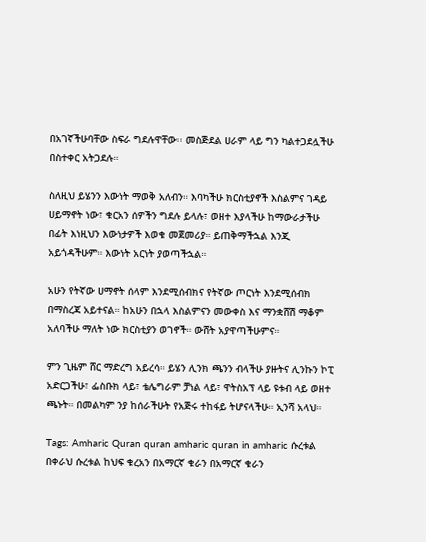በአገኛችሁባቸው ስፍራ ግደሉዋቸው፡፡ መስጅደል ሀራም ላይ ግን ካልተጋደሏችሁ በስተቀር አትጋደሉ።

ስለዚህ ይሄንን እውነት ማወቅ አለብን። እባካችሁ ክርስቲያኖች እስልምና ገዳይ ሀይማኖት ነው፣ ቁርአን ሰዎችን ግደሉ ይላሉ፣ ወዘተ እያላችሁ ከማውራታችሁ በፊት እነዚህን እውነታዎች እወቁ መጀመሪያ። ይጠቅማችኋል እንጂ አይጎዳችሁም። እውነት አርነት ያወጣችኋል።

አሁን የትኛው ሀማኖት ሰላም እንደሚሰብክና የትኛው ጦርነት እንደሚሰብክ በማስረጃ አይተናል። ከአሁን በኋላ እስልምናን መውቀስ እና ማንቋሸሽ ማቆም አለባችሁ ማለት ነው ክርስቲያን ወገኖች። ውሸት አያዋጣችሁምና።

ምን ጊዜም ሸር ማድረግ አይረሳ። ይሄን ሊንክ ጫንን ብላችሁ ያዙትና ሊንኩን ኮፒ አድርጋችሁ፣ ፌስቡክ ላይ፣ ቴሌግራም ቻነል ላይ፣ ዋትስአፕ ላይ ዩቱብ ላይ ወዘተ ጫኑት። በመልካም ንያ ከሰራችሁት የአጅሩ ተከፋይ ትሆናላችሁ። ኢንሻ አላህ።

Tags: Amharic Quran quran amharic quran in amharic ሱረቱል በቀራህ ሱረቱል ከህፍ ቁረአን በአማርኛ ቁራን በአማርኛ ቁራን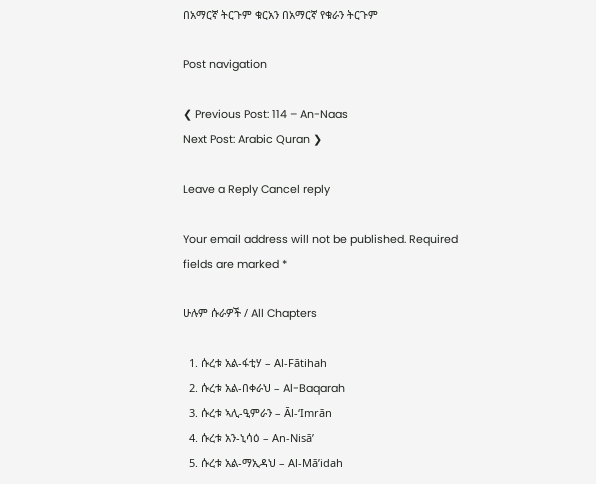በአማርኛ ትርጉም ቁርአን በአማርኛ የቁራን ትርጉም

Post navigation

❮ Previous Post: 114 – An-Naas
Next Post: Arabic Quran ❯

Leave a Reply Cancel reply

Your email address will not be published. Required fields are marked *

ሁሉም ሱራዎች / All Chapters

  1. ሱረቱ አል-ፋቲሃ – Al-Fātihah
  2. ሱረቱ አል-በቀራህ – Al-Baqarah
  3. ሱረቱ ኣሊ-ዒምራን – Āl-‘Imrān
  4. ሱረቱ አን-ኒሳዕ – An-Nisā’
  5. ሱረቱ አል-ማኢዳህ – Al-Mā’idah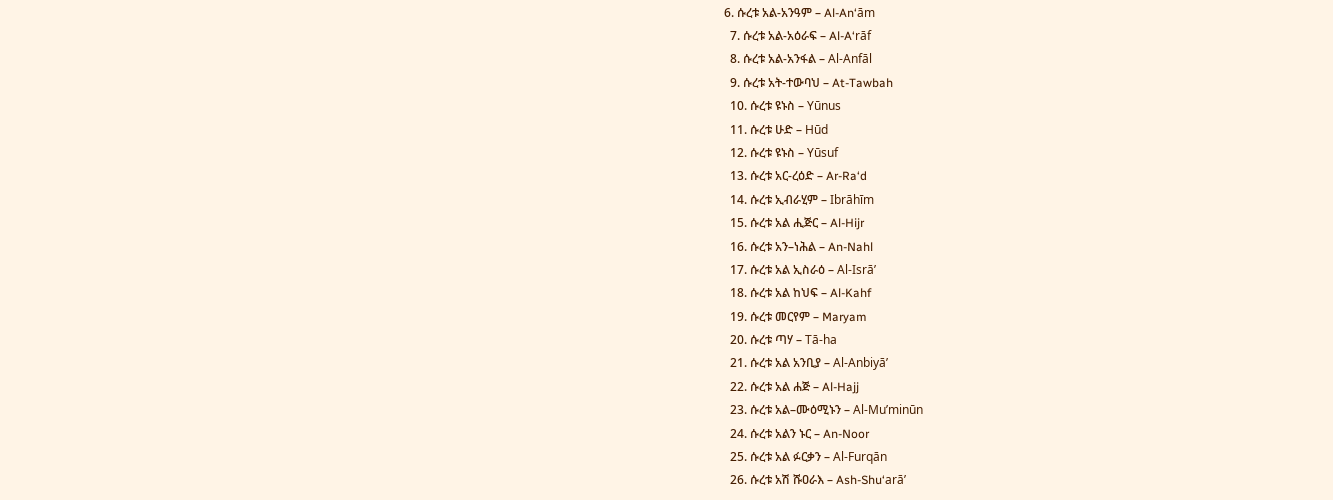6. ሱረቱ አል-አንዓም – Al-An‘ām
  7. ሱረቱ አል-አዕራፍ – Al-A‘rāf
  8. ሱረቱ አል-አንፋል – Al-Anfāl
  9. ሱረቱ አት-ተውባህ – At-Tawbah
  10. ሱረቱ ዩኑስ – Yūnus
  11. ሱረቱ ሁድ – Hūd
  12. ሱረቱ ዩኑስ – Yūsuf
  13. ሱረቱ አር-ረዕድ – Ar-Ra‘d
  14. ሱረቱ ኢብራሂም – Ibrāhīm
  15. ሱረቱ አል ሒጅር – Al-Hijr
  16. ሱረቱ አን–ነሕል – An-Nahl
  17. ሱረቱ አል ኢስራዕ – Al-Isrā’
  18. ሱረቱ አል ከህፍ – Al-Kahf
  19. ሱረቱ መርየም – Maryam
  20. ሱረቱ ጣሃ – Tā-ha
  21. ሱረቱ አል አንቢያ – Al-Anbiyā’
  22. ሱረቱ አል ሐጅ – Al-Hajj
  23. ሱረቱ አል–ሙዕሚኑን – Al-Mu’minūn
  24. ሱረቱ አልን ኑር – An-Noor
  25. ሱረቱ አል ፉርቃን – Al-Furqān
  26. ሱረቱ አሽ ሹዐራእ – Ash-Shu‘arā’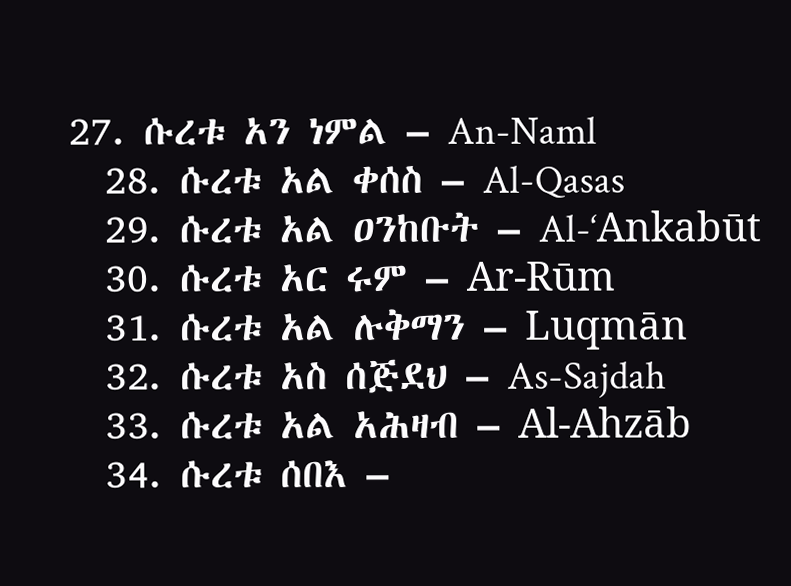27. ሱረቱ አን ነምል – An-Naml
  28. ሱረቱ አል ቀሰስ – Al-Qasas
  29. ሱረቱ አል ዐንከቡት – Al-‘Ankabūt
  30. ሱረቱ አር ሩም – Ar-Rūm
  31. ሱረቱ አል ሉቅማን – Luqmān
  32. ሱረቱ አስ ሰጅደህ – As-Sajdah
  33. ሱረቱ አል አሕዛብ – Al-Ahzāb
  34. ሱረቱ ሰበእ –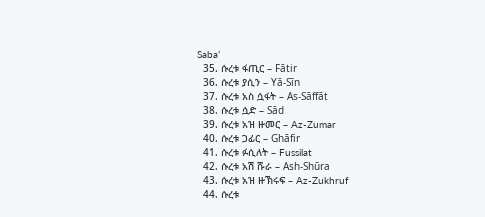Saba’
  35. ሱረቱ ፋጢር – Fātir
  36. ሱረቱ ያሲን – Yā-Sīn
  37. ሱረቱ አስ ሷፋት – As-Sāffāt
  38. ሱረቱ ሷድ – Sād
  39. ሱረቱ አዝ ዙመር – Az-Zumar
  40. ሱረቱ ጋፊር – Ghāfir
  41. ሱረቱ ፉሲለት – Fussilat
  42. ሱረቱ አሽ ሹራ – Ash-Shūra
  43. ሱረቱ አዝ ዙኽሩፍ – Az-Zukhruf
  44. ሱረቱ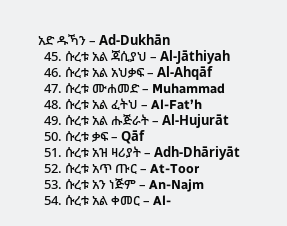አድ ዱኻን – Ad-Dukhān
  45. ሱረቱ አል ጃሲያህ – Al-Jāthiyah
  46. ሱረቱ አል አህቃፍ – Al-Ahqāf
  47. ሱረቱ ሙሐመድ – Muhammad
  48. ሱረቱ አል ፈትህ – Al-Fat’h
  49. ሱረቱ አል ሑጅራት – Al-Hujurāt
  50. ሱረቱ ቃፍ – Qāf
  51. ሱረቱ አዝ ዛሪያት – Adh-Dhāriyāt
  52. ሱረቱ አጥ ጡር – At-Toor
  53. ሱረቱ አን ነጅም – An-Najm
  54. ሱረቱ አል ቀመር – Al-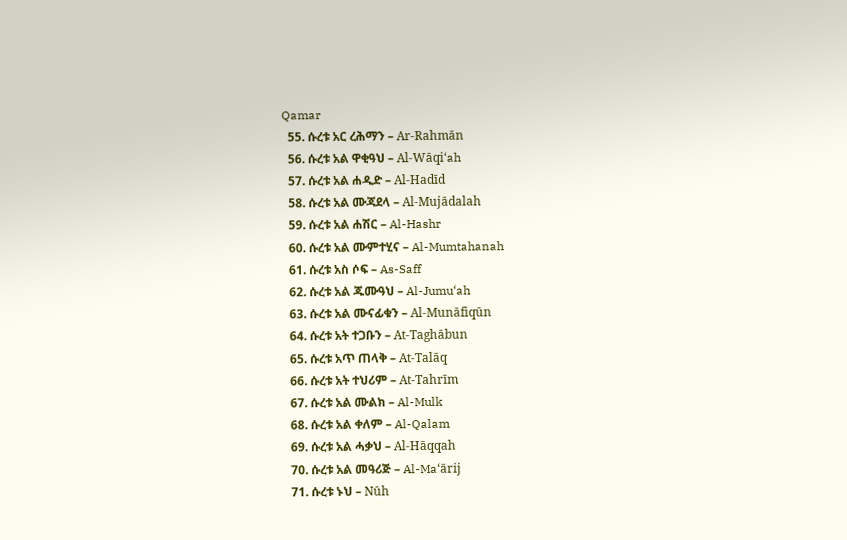Qamar
  55. ሱረቱ አር ረሕማን – Ar-Rahmān
  56. ሱረቱ አል ዋቂዓህ – Al-Wāqi‘ah
  57. ሱረቱ አል ሐዲድ – Al-Hadīd
  58. ሱረቱ አል ሙጃደላ – Al-Mujādalah
  59. ሱረቱ አል ሐሽር – Al-Hashr
  60. ሱረቱ አል ሙምተሂና – Al-Mumtahanah
  61. ሱረቱ አስ ሶፍ – As-Saff
  62. ሱረቱ አል ጁሙዓህ – Al-Jumu‘ah
  63. ሱረቱ አል ሙናፊቁን – Al-Munāfiqūn
  64. ሱረቱ አት ተጋቡን – At-Taghābun
  65. ሱረቱ አጥ ጠላቅ – At-Talāq
  66. ሱረቱ አት ተህሪም – At-Tahrīm
  67. ሱረቱ አል ሙልክ – Al-Mulk
  68. ሱረቱ አል ቀለም – Al-Qalam
  69. ሱረቱ አል ሓቃህ – Al-Hāqqah
  70. ሱረቱ አል መዓሪጅ – Al-Ma‘ārij
  71. ሱረቱ ኑህ – Nūh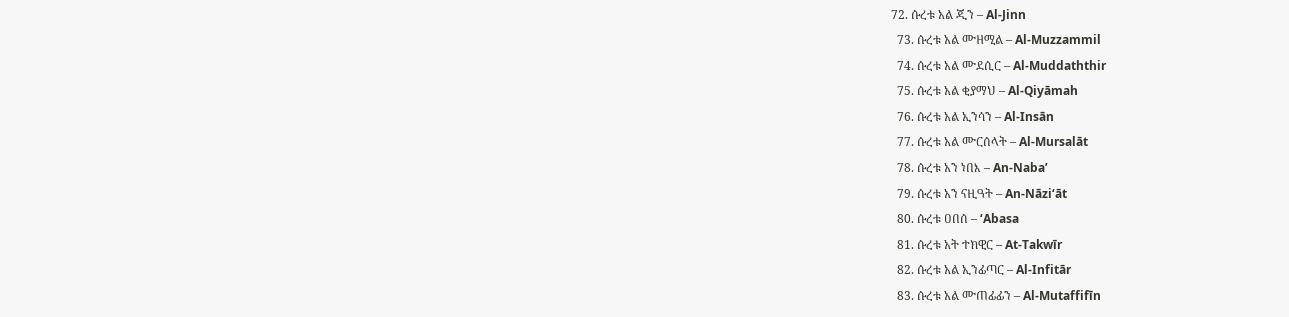72. ሱረቱ አል ጂን – Al-Jinn
  73. ሱረቱ አል ሙዘሚል – Al-Muzzammil
  74. ሱረቱ አል ሙደሲር – Al-Muddaththir
  75. ሱረቱ አል ቂያማህ – Al-Qiyāmah
  76. ሱረቱ አል ኢንሳን – Al-Insān
  77. ሱረቱ አል ሙርሰላት – Al-Mursalāt
  78. ሱረቱ አን ነበእ – An-Naba’
  79. ሱረቱ አን ናዚዓት – An-Nāzi‘āt
  80. ሱረቱ ዐበሰ – ‘Abasa
  81. ሱረቱ አት ተክዊር – At-Takwīr
  82. ሱረቱ አል ኢንፊጣር – Al-Infitār
  83. ሱረቱ አል ሙጠፊፊን – Al-Mutaffifīn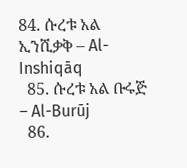84. ሱረቱ አል ኢንሺቃቅ – Al-Inshiqāq
  85. ሱረቱ አል ቡሩጅ – Al-Burūj
  86.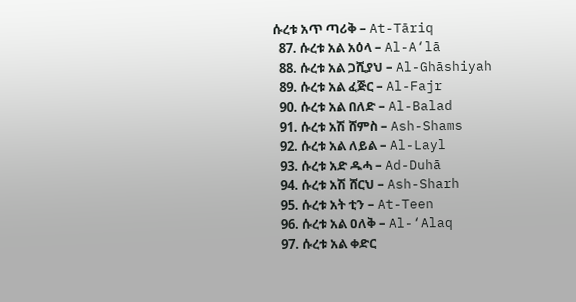ሱረቱ አጥ ጣሪቅ – At-Tāriq
  87. ሱረቱ አል አዕላ – Al-A‘lā
  88. ሱረቱ አል ጋሺያህ – Al-Ghāshiyah
  89. ሱረቱ አል ፈጅር – Al-Fajr
  90. ሱረቱ አል በለድ – Al-Balad
  91. ሱረቱ አሽ ሸምስ – Ash-Shams
  92. ሱረቱ አል ለይል – Al-Layl
  93. ሱረቱ አድ ዱሓ – Ad-Duhā
  94. ሱረቱ አሽ ሸርህ – Ash-Sharh
  95. ሱረቱ አት ቲን – At-Teen
  96. ሱረቱ አል ዐለቅ – Al-‘Alaq
  97. ሱረቱ አል ቀድር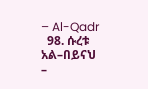– Al-Qadr
  98. ሱረቱ አል–በይናህ –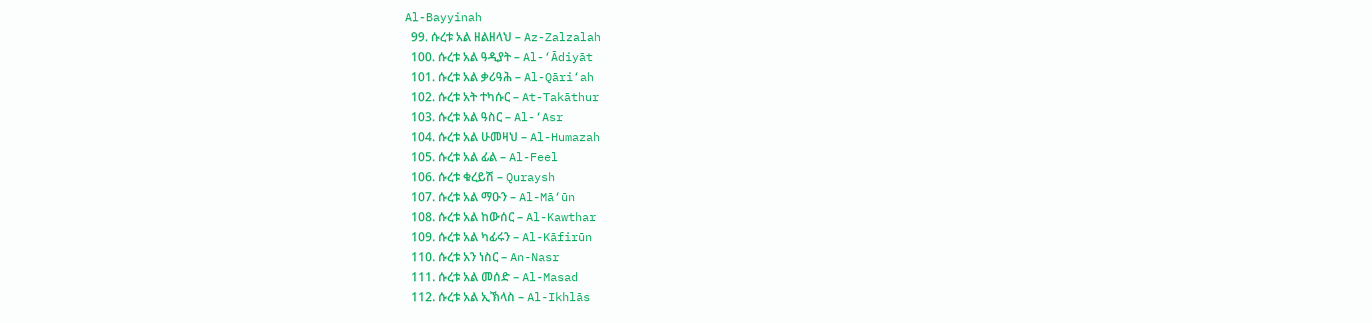Al-Bayyinah
  99. ሱረቱ አል ዘልዘላህ – Az-Zalzalah
  100. ሱረቱ አል ዓዲያት – Al-‘Ādiyāt
  101. ሱረቱ አል ቃሪዓሕ – Al-Qāri‘ah
  102. ሱረቱ አት ተካሱር – At-Takāthur
  103. ሱረቱ አል ዓስር – Al-‘Asr
  104. ሱረቱ አል ሁመዛህ – Al-Humazah
  105. ሱረቱ አል ፊል – Al-Feel
  106. ሱረቱ ቁረይሽ – Quraysh
  107. ሱረቱ አል ማዑን – Al-Mā‘ūn
  108. ሱረቱ አል ከውሰር – Al-Kawthar
  109. ሱረቱ አል ካፊሩን – Al-Kāfirūn
  110. ሱረቱ አን ነስር – An-Nasr
  111. ሱረቱ አል መሰድ – Al-Masad
  112. ሱረቱ አል ኢኽላስ – Al-Ikhlās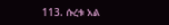113. ሱረቱ አል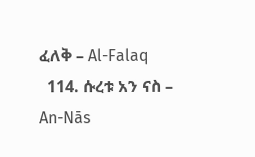ፈለቅ – Al-Falaq
  114. ሱረቱ አን ናስ – An-Nās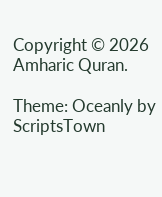Copyright © 2026 Amharic Quran.

Theme: Oceanly by ScriptsTown